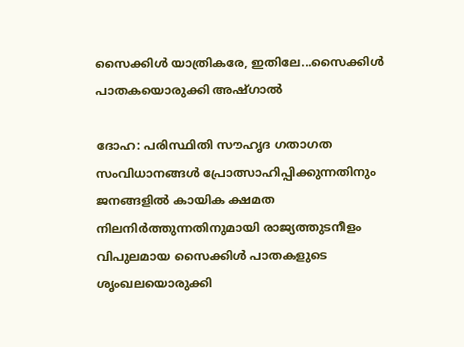സൈക്കിൾ യാത്രികരേ, ഇതിലേ...സൈക്കിൾ പാതകയൊരുക്കി അഷ്ഗാൽ

ദോഹ: പരിസ്ഥിതി സൗഹൃദ ഗതാഗത സംവിധാനങ്ങൾ പ്രോത്സാഹിപ്പിക്കുന്നതിനും ജനങ്ങളിൽ കായിക ക്ഷമത നിലനിർത്തുന്നതിനുമായി രാജ്യത്തുടനീളം വിപുലമായ സൈക്കിൾ പാതകളുടെ ശൃംഖലയൊരുക്കി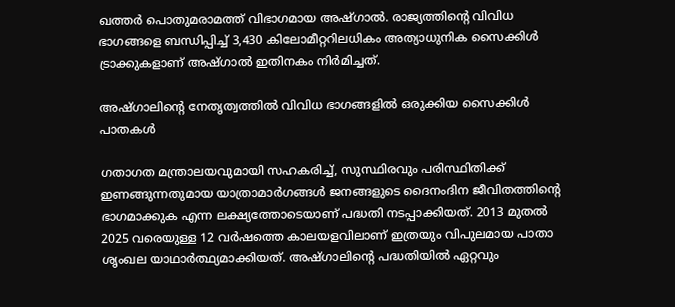ഖത്തർ പൊതുമരാമത്ത് വിഭാഗമായ അഷ്ഗാൽ. രാജ്യത്തിന്റെ വിവിധ ഭാഗങ്ങളെ ബന്ധിപ്പിച്ച് 3,430 കിലോമീറ്ററിലധികം അത്യാധുനിക സൈക്കിൾ ട്രാക്കുകളാണ് അഷ്ഗാൽ ഇതിനകം നിർമിച്ചത്.

അഷ്ഗാലിന്റെ നേതൃത്വത്തിൽ വിവിധ ഭാഗങ്ങളിൽ ഒരുക്കിയ സൈക്കിൾ പാതകൾ

ഗതാഗത മന്ത്രാലയവുമായി സഹകരിച്ച്, സുസ്ഥിരവും പരിസ്ഥിതിക്ക് ഇണങ്ങുന്നതുമായ യാത്രാമാർഗങ്ങൾ ജനങ്ങളുടെ ദൈനംദിന ജീവിതത്തിന്റെ ഭാഗമാക്കുക എന്ന ലക്ഷ്യത്തോടെയാണ് പദ്ധതി നടപ്പാക്കിയത്. 2013 മുതൽ 2025 വരെയുള്ള 12 വർഷത്തെ കാലയളവിലാണ് ഇത്രയും വിപുലമായ പാതാ ശൃംഖല യാഥാർത്ഥ്യമാക്കിയത്. അഷ്ഗാലിന്റെ പദ്ധതിയിൽ ഏറ്റവും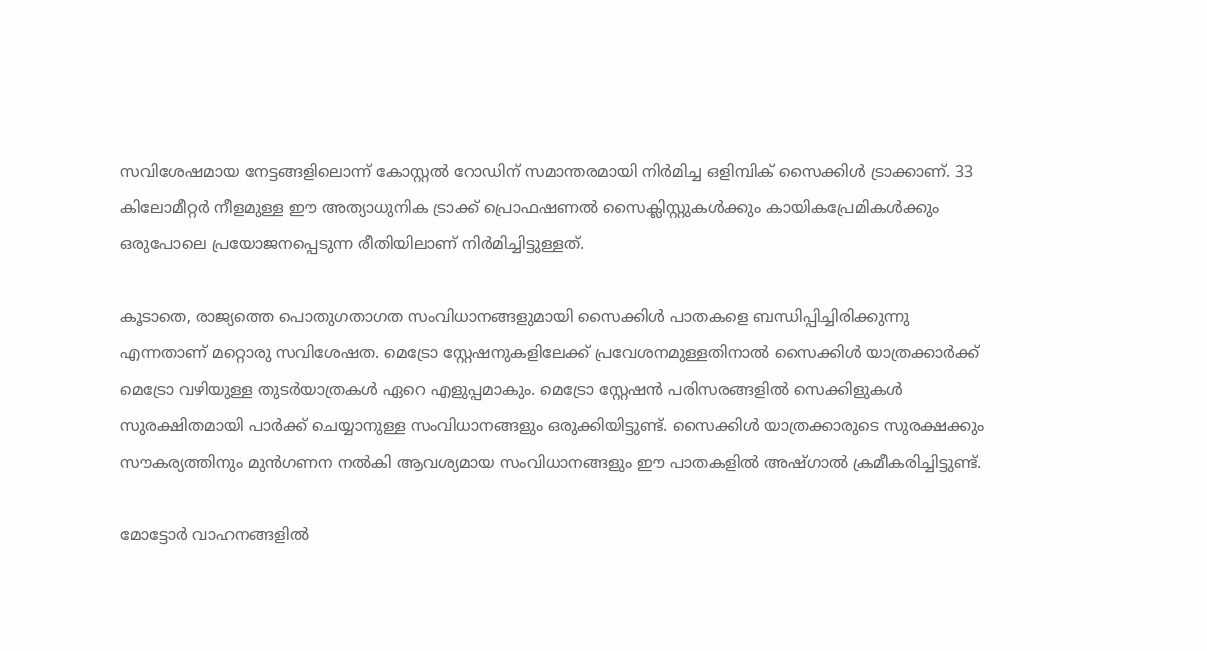സവിശേഷമായ നേട്ടങ്ങളിലൊന്ന് കോസ്റ്റൽ റോഡിന് സമാന്തരമായി നിർമിച്ച ഒളിമ്പിക് സൈക്കിൾ ട്രാക്കാണ്. 33 കിലോമീറ്റർ നീളമുള്ള ഈ അത്യാധുനിക ട്രാക്ക് പ്രൊഫഷണൽ സൈക്ലിസ്റ്റുകൾക്കും കായികപ്രേമികൾക്കും ഒരുപോലെ പ്രയോജനപ്പെടുന്ന രീതിയിലാണ് നിർമിച്ചിട്ടുള്ളത്.

കൂടാതെ, രാജ്യത്തെ പൊതുഗതാഗത സംവിധാനങ്ങളുമായി സൈക്കിൾ പാതകളെ ബന്ധിപ്പിച്ചിരിക്കുന്നു എന്നതാണ് മറ്റൊരു സവിശേഷത. മെട്രോ സ്റ്റേഷനുകളിലേക്ക് പ്രവേശനമുള്ളതിനാൽ സൈക്കിൾ യാത്രക്കാർക്ക് മെട്രോ വഴിയുള്ള തുടർയാത്രകൾ ഏറെ എളുപ്പമാകും. മെട്രോ സ്റ്റേഷൻ പരിസരങ്ങളിൽ സെക്കിളുകൾ സുരക്ഷിതമായി പാർക്ക് ചെയ്യാനുള്ള സംവിധാനങ്ങളും ഒരുക്കിയിട്ടുണ്ട്. സൈക്കിൾ യാത്രക്കാരുടെ സുരക്ഷക്കും സൗകര്യത്തിനും മുൻഗണന നൽകി ആവശ്യമായ സംവിധാനങ്ങളും ഈ പാതകളിൽ അഷ്ഗാൽ ക്രമീകരിച്ചിട്ടുണ്ട്.

മോട്ടോർ വാഹനങ്ങളിൽ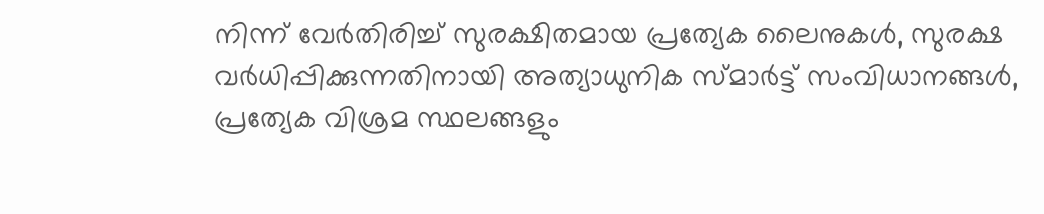നിന്ന് വേർതിരിച്ച് സുരക്ഷിതമായ പ്രത്യേക ലൈനുകൾ, സുരക്ഷ വർധിപ്പിക്കുന്നതിനായി അത്യാധുനിക സ്മാർട്ട് സംവിധാനങ്ങൾ, പ്രത്യേക വിശ്രമ സ്ഥലങ്ങളും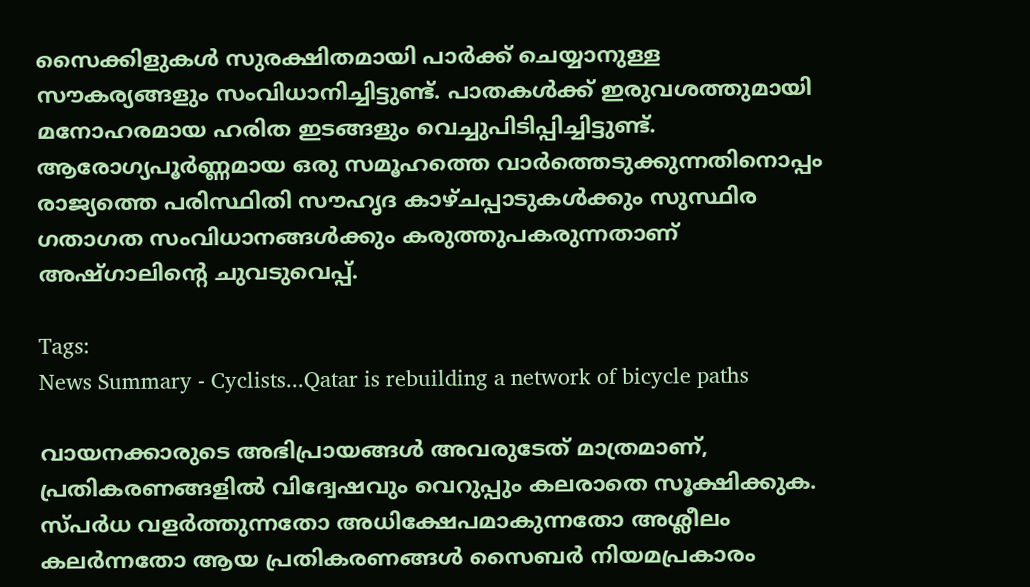സൈക്കിളുകൾ സുരക്ഷിതമായി പാർക്ക് ചെയ്യാനുള്ള സൗകര്യങ്ങളും സംവിധാനിച്ചിട്ടുണ്ട്. പാതകൾക്ക് ഇരുവശത്തുമായി മനോഹരമായ ഹരിത ഇടങ്ങളും വെച്ചുപിടിപ്പിച്ചിട്ടുണ്ട്. ആരോഗ്യപൂർണ്ണമായ ഒരു സമൂഹത്തെ വാർത്തെടുക്കുന്നതിനൊപ്പം രാജ്യത്തെ പരിസ്ഥിതി സൗഹൃദ കാഴ്ചപ്പാടുകൾക്കും സുസ്ഥിര ഗതാഗത സംവിധാനങ്ങൾക്കും കരുത്തുപകരുന്നതാണ് അഷ്ഗാലിന്റെ ചുവടുവെപ്പ്.

Tags:
News Summary - Cyclists...Qatar is rebuilding a network of bicycle paths

വായനക്കാരുടെ അഭിപ്രായങ്ങള്‍ അവരുടേത് മാത്രമാണ്, പ്രതികരണങ്ങളിൽ വിദ്വേഷവും വെറുപ്പും കലരാതെ സൂക്ഷിക്കുക. സ്പർധ വളർത്തുന്നതോ അധിക്ഷേപമാകുന്നതോ അശ്ലീലം കലർന്നതോ ആയ പ്രതികരണങ്ങൾ സൈബർ നിയമപ്രകാരം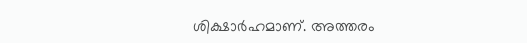ശിക്ഷാർഹമാണ്. അത്തരം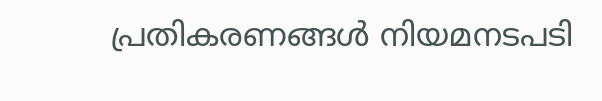പ്രതികരണങ്ങൾ നിയമനടപടി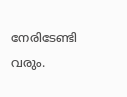നേരിടേണ്ടി വരും.